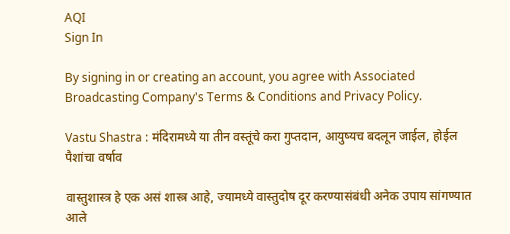AQI
Sign In

By signing in or creating an account, you agree with Associated Broadcasting Company's Terms & Conditions and Privacy Policy.

Vastu Shastra : मंदिरामध्ये या तीन वस्तूंचे करा गुप्तदान, आयुष्यच बदलून जाईल, होईल पैशांचा वर्षाव

वास्तुशास्त्र हे एक असं शास्त्र आहे, ज्यामध्ये वास्तुदोष दूर करण्यासंबंधी अनेक उपाय सांगण्यात आले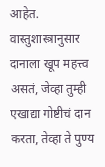आहेत. वास्तुशास्त्रानुसार दानाला खूप महत्त्व असतं, जेव्हा तुम्ही एखाद्या गोष्टीचं दान करता, तेव्हा ते पुण्य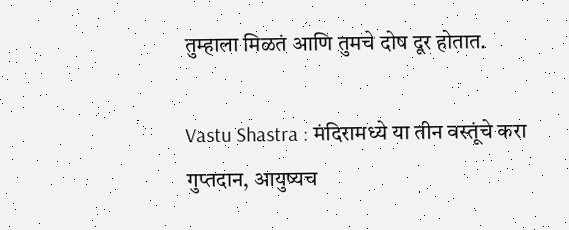तुम्हाला मिळतं आणि तुमचे दोष दूर होतात.

Vastu Shastra : मंदिरामध्ये या तीन वस्तूंचे करा गुप्तदान, आयुष्यच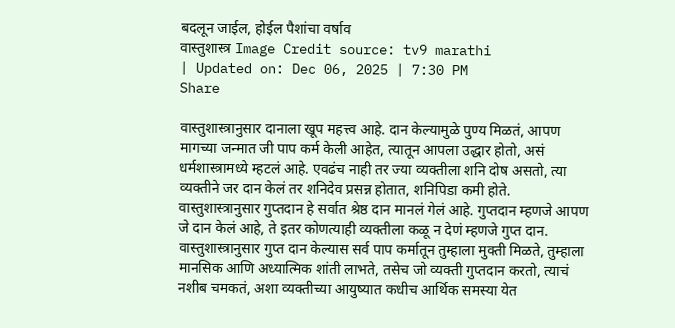बदलून जाईल, होईल पैशांचा वर्षाव
वास्तुशास्त्र Image Credit source: tv9 marathi
| Updated on: Dec 06, 2025 | 7:30 PM
Share

वास्तुशास्त्रानुसार दानाला खूप महत्त्व आहे. दान केल्यामुळे पुण्य मिळतं, आपण मागच्या जन्मात जी पाप कर्म केली आहेत, त्यातून आपला उद्धार होतो, असं धर्मशास्त्रामध्ये म्हटलं आहे. एवढंच नाही तर ज्या व्यक्तीला शनि दोष असतो, त्या व्यक्तीने जर दान केलं तर शनिदेव प्रसन्न होतात, शनिपिडा कमी होते. वास्तुशास्त्रानुसार गुप्तदान हे सर्वात श्रेष्ठ दान मानलं गेलं आहे. गुप्तदान म्हणजे आपण जे दान केलं आहे, ते इतर कोणत्याही व्यक्तीला कळू न देणं म्हणजे गुप्त दान. वास्तुशास्त्रानुसार गुप्त दान केल्यास सर्व पाप कर्मातून तुम्हाला मुक्ती मिळते, तुम्हाला मानसिक आणि अध्यात्मिक शांती लाभते, तसेच जो व्यक्ती गुप्तदान करतो, त्याचं नशीब चमकतं, अशा व्यक्तीच्या आयुष्यात कधीच आर्थिक समस्या येत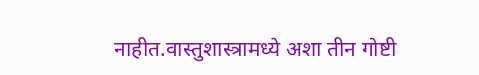नाहीत.वास्तुशास्त्रामध्ये अशा तीन गोष्टी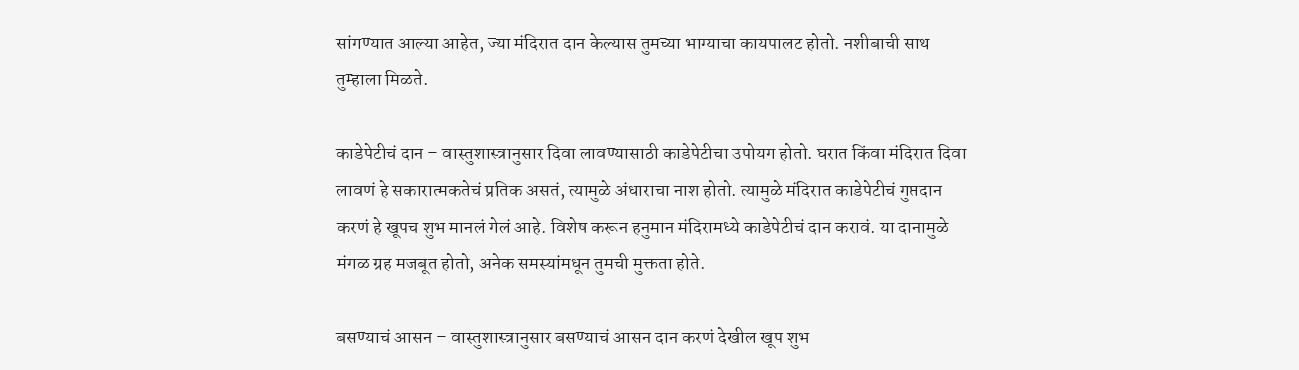सांगण्यात आल्या आहेत, ज्या मंदिरात दान केल्यास तुमच्या भाग्याचा कायपालट होतो. नशीबाची साथ तुम्हाला मिळते.

काडेपेटीचं दान – वास्तुशास्त्रानुसार दिवा लावण्यासाठी काडेपेटीचा उपोयग होतो. घरात किंवा मंदिरात दिवा लावणं हे सकारात्मकतेचं प्रतिक असतं, त्यामुळे अंधाराचा नाश होतो. त्यामुळे मंदिरात काडेपेटीचं गुप्तदान करणं हे खूपच शुभ मानलं गेलं आहे. विशेष करून हनुमान मंदिरामध्ये काडेपेटीचं दान करावं. या दानामुळे मंगळ ग्रह मजबूत होतो, अनेक समस्यांमधून तुमची मुक्तता होते.

बसण्याचं आसन – वास्तुशास्त्रानुसार बसण्याचं आसन दान करणं देखील खूप शुभ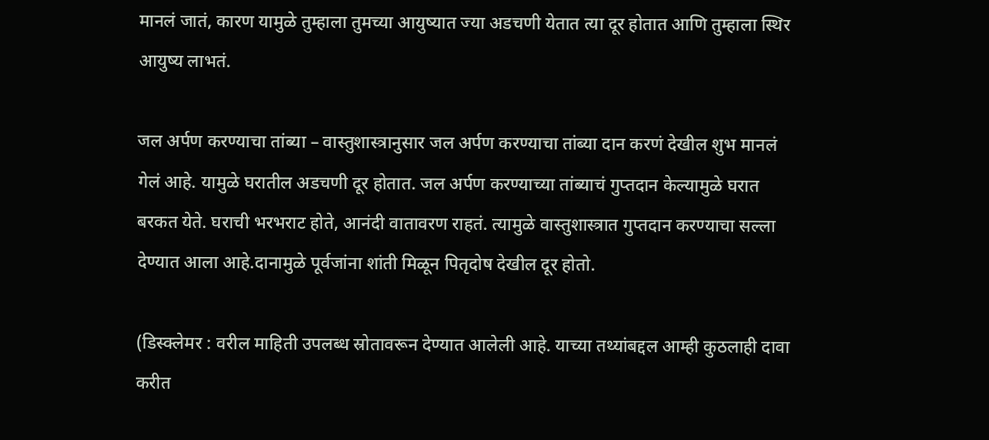मानलं जातं, कारण यामुळे तुम्हाला तुमच्या आयुष्यात ज्या अडचणी येतात त्या दूर होतात आणि तुम्हाला स्थिर आयुष्य लाभतं.

जल अर्पण करण्याचा तांब्या – वास्तुशास्त्रानुसार जल अर्पण करण्याचा तांब्या दान करणं देखील शुभ मानलं गेलं आहे. यामुळे घरातील अडचणी दूर होतात. जल अर्पण करण्याच्या तांब्याचं गुप्तदान केल्यामुळे घरात बरकत येते. घराची भरभराट होते, आनंदी वातावरण राहतं. त्यामुळे वास्तुशास्त्रात गुप्तदान करण्याचा सल्ला देण्यात आला आहे.दानामुळे पूर्वजांना शांती मिळून पितृदोष देखील दूर होतो.

(डिस्क्लेमर : वरील माहिती उपलब्ध स्रोतावरून देण्यात आलेली आहे. याच्या तथ्यांबद्दल आम्ही कुठलाही दावा करीत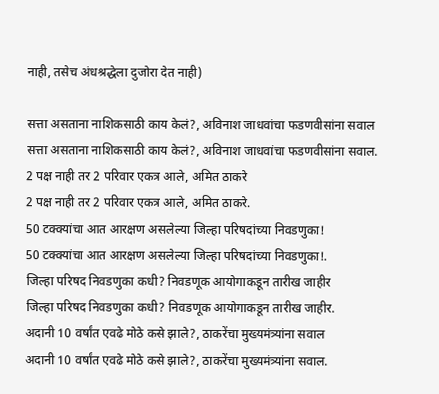नाही, तसेच अंधश्रद्धेला दुजोरा देत नाही)

सत्ता असताना नाशिकसाठी काय केलं?, अविनाश जाधवांचा फडणवीसांना सवाल
सत्ता असताना नाशिकसाठी काय केलं?, अविनाश जाधवांचा फडणवीसांना सवाल.
2 पक्ष नाही तर 2 परिवार एकत्र आले, अमित ठाकरे
2 पक्ष नाही तर 2 परिवार एकत्र आले, अमित ठाकरे.
50 टक्क्यांचा आत आरक्षण असलेल्या जिल्हा परिषदांच्या निवडणुका!
50 टक्क्यांचा आत आरक्षण असलेल्या जिल्हा परिषदांच्या निवडणुका!.
जिल्हा परिषद निवडणुका कधी? निवडणूक आयोगाकडून तारीख जाहीर
जिल्हा परिषद निवडणुका कधी? निवडणूक आयोगाकडून तारीख जाहीर.
अदानी 10 वर्षांत एवढे मोठे कसे झाले?, ठाकरेंचा मुख्यमंत्र्यांना सवाल
अदानी 10 वर्षांत एवढे मोठे कसे झाले?, ठाकरेंचा मुख्यमंत्र्यांना सवाल.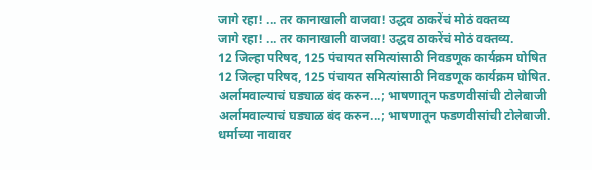जागे रहा! ... तर कानाखाली वाजवा! उद्धव ठाकरेंचं मोठं वक्तव्य
जागे रहा! ... तर कानाखाली वाजवा! उद्धव ठाकरेंचं मोठं वक्तव्य.
12 जिल्हा परिषद, 125 पंचायत समित्यांसाठी निवडणूक कार्यक्रम घोषित
12 जिल्हा परिषद, 125 पंचायत समित्यांसाठी निवडणूक कार्यक्रम घोषित.
अर्लामवाल्याचं घड्याळ बंद करुन...; भाषणातून फडणवीसांची टोलेबाजी
अर्लामवाल्याचं घड्याळ बंद करुन...; भाषणातून फडणवीसांची टोलेबाजी.
धर्माच्या नावावर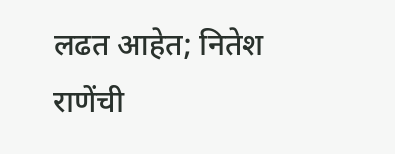लढत आहेत; नितेश राणेंची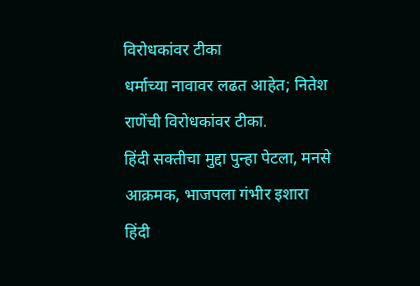विरोधकांवर टीका
धर्माच्या नावावर लढत आहेत; नितेश राणेंची विरोधकांवर टीका.
हिंदी सक्तीचा मुद्दा पुन्हा पेटला, मनसे आक्रमक, भाजपला गंभीर इशारा
हिंदी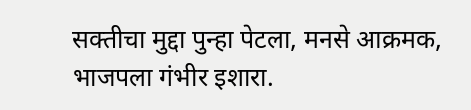सक्तीचा मुद्दा पुन्हा पेटला, मनसे आक्रमक, भाजपला गंभीर इशारा.